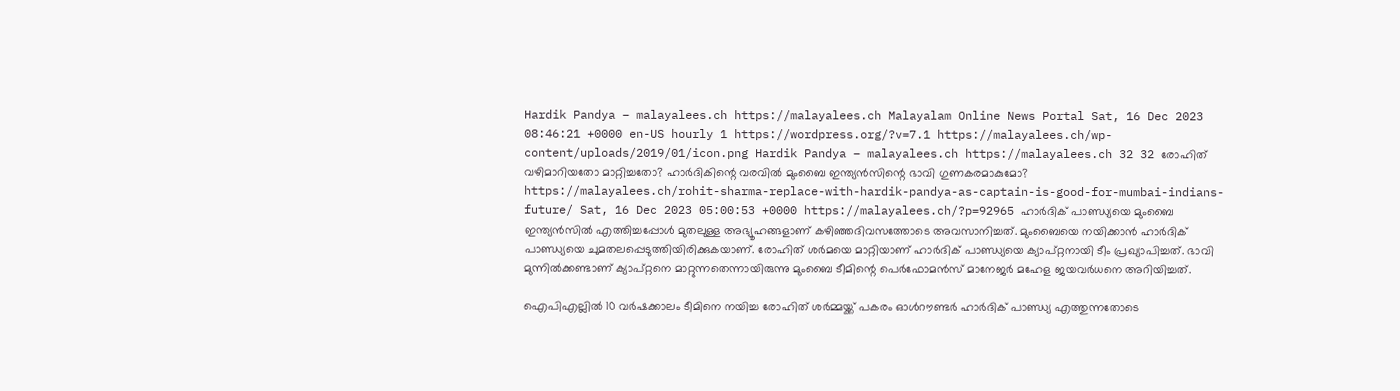Hardik Pandya – malayalees.ch https://malayalees.ch Malayalam Online News Portal Sat, 16 Dec 2023 08:46:21 +0000 en-US hourly 1 https://wordpress.org/?v=7.1 https://malayalees.ch/wp-content/uploads/2019/01/icon.png Hardik Pandya – malayalees.ch https://malayalees.ch 32 32 രോഹിത് വഴിമാറിയതോ മാറ്റിച്ചതോ? ഹാർദികിന്റെ വരവിൽ മുംബൈ ഇന്ത്യൻസിന്റെ ഭാവി ഗുണകരമാകുമോ? https://malayalees.ch/rohit-sharma-replace-with-hardik-pandya-as-captain-is-good-for-mumbai-indians-future/ Sat, 16 Dec 2023 05:00:53 +0000 https://malayalees.ch/?p=92965 ഹാർദിക് പാണ്ഡ്യയെ മുംബൈ ഇന്ത്യൻസിൽ എത്തിച്ചപ്പോൾ മുതലുള്ള അഭ്യൂഹങ്ങളാണ് കഴിഞ്ഞദിവസത്തോടെ അവസാനിച്ചത്. മുംബൈയെ നയിക്കാൻ ഹാർദിക് പാണ്ഡ്യയെ ചുമതലപ്പെടുത്തിയിരിക്കുകയാണ്. രോഹിത് ശർമയെ മാറ്റിയാണ് ഹാർദിക് പാണ്ഡ്യയെ ക്യാപ്റ്റനായി ടീം പ്രഖ്യാപിച്ചത്. ഭാവി മുന്നിൽക്കണ്ടാണ് ക്യാപ്റ്റനെ മാറ്റുന്നതെന്നായിരുന്നു മുംബൈ ടീമിന്റെ പെർഫോമൻസ് മാനേജർ മഹേള ജയവർധനെ അറിയിച്ചത്.

ഐപിഎല്ലിൽ 10 വർഷക്കാലം ടീമിനെ നയിച്ച രോഹിത് ശർമ്മയ്ക്ക് പകരം ഓൾറൗണ്ടർ ഹാർദിക് പാണ്ഡ്യ എത്തുന്നതോടെ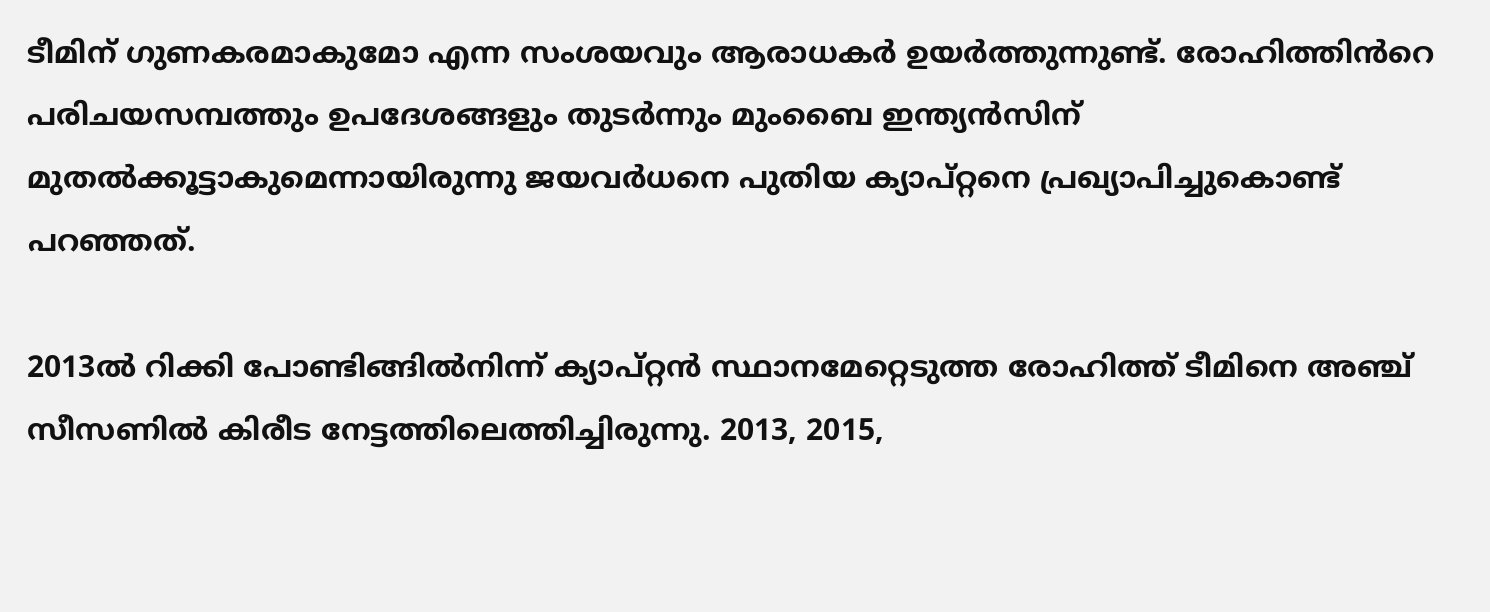ടീമിന് ഗുണകരമാകുമോ എന്ന സംശയവും ആരാധകർ ഉയർത്തുന്നുണ്ട്. രോഹിത്തിൻറെ പരിചയസമ്പത്തും ഉപദേശങ്ങളും തുടർന്നും മുംബൈ ഇന്ത്യൻസിന് മുതൽക്കൂട്ടാകുമെന്നായിരുന്നു ജയവർധനെ പുതിയ ക്യാപ്റ്റനെ പ്രഖ്യാപിച്ചുകൊണ്ട് പറഞ്ഞത്.

2013ൽ റിക്കി പോണ്ടിങ്ങിൽനിന്ന് ക്യാപ്റ്റൻ സ്ഥാനമേറ്റെടുത്ത രോഹിത്ത് ടീമിനെ അഞ്ച് സീസണിൽ കിരീട നേട്ടത്തിലെത്തിച്ചിരുന്നു. 2013, 2015,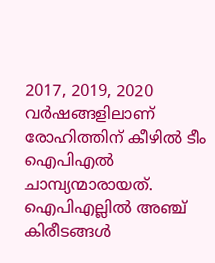2017, 2019, 2020 വർഷങ്ങളിലാണ് രോഹിത്തിന് കീഴിൽ ടീം ഐപിഎൽ ചാമ്പ്യന്മാരായത്. ഐപിഎല്ലിൽ അഞ്ച് കിരീടങ്ങൾ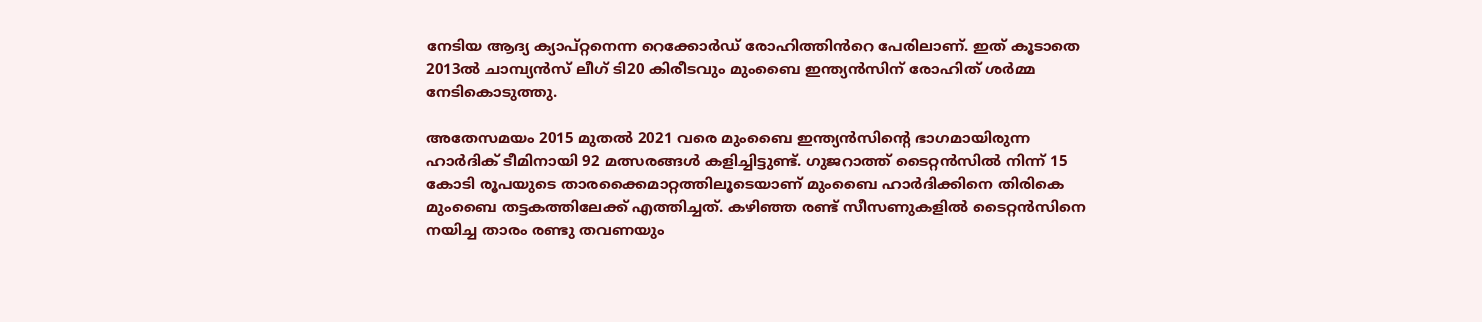നേടിയ ആദ്യ ക്യാപ്റ്റനെന്ന റെക്കോർഡ് രോഹിത്തിൻറെ പേരിലാണ്. ഇത് കൂടാതെ 2013ൽ ചാമ്പ്യൻസ് ലീഗ് ടി20 കിരീടവും മുംബൈ ഇന്ത്യൻസിന് രോഹിത് ശർമ്മ നേടികൊടുത്തു.

അതേസമയം 2015 മുതൽ 2021 വരെ മുംബൈ ഇന്ത്യൻസിന്റെ ഭാഗമായിരുന്ന ഹാർദിക് ടീമിനായി 92 മത്സരങ്ങൾ കളിച്ചിട്ടുണ്ട്. ഗുജറാത്ത് ടൈറ്റൻസിൽ നിന്ന് 15 കോടി രൂപയുടെ താരക്കൈമാറ്റത്തിലൂടെയാണ് മുംബൈ ഹാർദിക്കിനെ തിരികെ മുംബൈ തട്ടകത്തിലേക്ക് എത്തിച്ചത്. കഴിഞ്ഞ രണ്ട് സീസണുകളിൽ ടൈറ്റൻസിനെ നയിച്ച താരം രണ്ടു തവണയും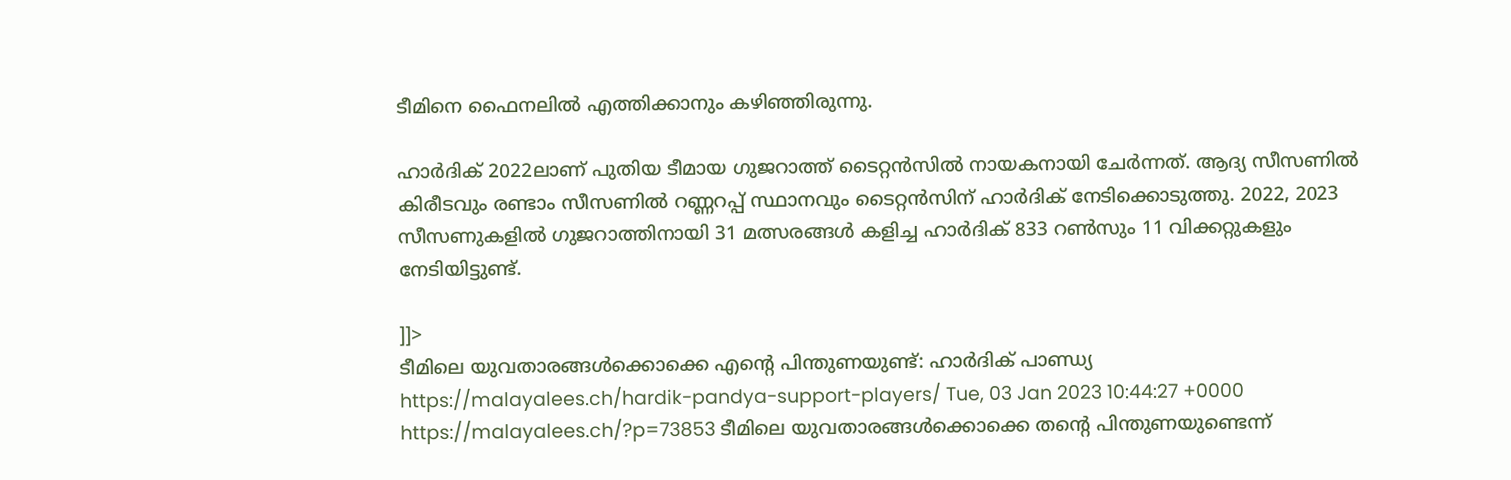ടീമിനെ ഫൈനലിൽ‌ എത്തിക്കാനും കഴിഞ്ഞിരുന്നു.

ഹാർദിക് 2022ലാണ് പുതിയ ടീമായ ഗുജറാത്ത് ടൈറ്റൻസിൽ നായകനായി ചേർന്നത്. ആദ്യ സീസണിൽ കിരീടവും രണ്ടാം സീസണിൽ റണ്ണറപ്പ് സ്ഥാനവും ടൈറ്റൻസിന് ഹാർദിക് നേടിക്കൊടുത്തു. 2022, 2023 സീസണുകളിൽ ഗുജറാത്തിനായി 31 മത്സരങ്ങൾ കളിച്ച ഹാർദിക് 833 റൺസും 11 വിക്കറ്റുകളും നേടിയിട്ടുണ്ട്.

]]>
ടീമിലെ യുവതാരങ്ങൾക്കൊക്കെ എൻ്റെ പിന്തുണയുണ്ട്: ഹാർദിക് പാണ്ഡ്യ https://malayalees.ch/hardik-pandya-support-players/ Tue, 03 Jan 2023 10:44:27 +0000 https://malayalees.ch/?p=73853 ടീമിലെ യുവതാരങ്ങൾക്കൊക്കെ തൻ്റെ പിന്തുണയുണ്ടെന്ന്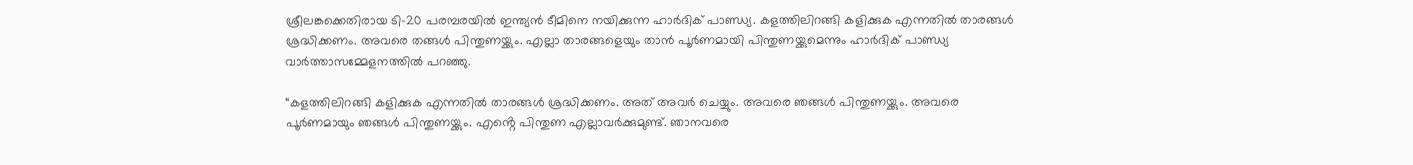ശ്രീലങ്കക്കെതിരായ ടി-20 പരമ്പരയിൽ ഇന്ത്യൻ ടീമിനെ നയിക്കുന്ന ഹാർദിക് പാണ്ഡ്യ. കളത്തിലിറങ്ങി കളിക്കുക എന്നതിൽ താരങ്ങൾ ശ്രദ്ധിക്കണം. അവരെ തങ്ങൾ പിന്തുണയ്ക്കും. എല്ലാ താരങ്ങളെയും താൻ പൂർണമായി പിന്തുണയ്ക്കുമെന്നും ഹാർദിക് പാണ്ഡ്യ വാർത്താസമ്മേളനത്തിൽ പറഞ്ഞു.

“കളത്തിലിറങ്ങി കളിക്കുക എന്നതിൽ താരങ്ങൾ ശ്രദ്ധിക്കണം. അത് അവർ ചെയ്യും. അവരെ ഞങ്ങൾ പിന്തുണയ്ക്കും. അവരെ പൂർണമായും ഞങ്ങൾ പിന്തുണയ്ക്കും. എൻ്റെ പിന്തുണ എല്ലാവർക്കുമുണ്ട്. ഞാനവരെ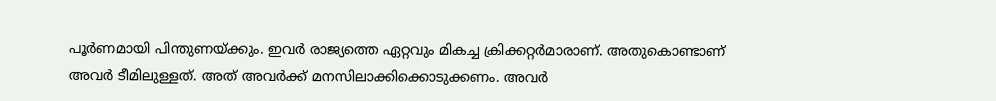പൂർണമായി പിന്തുണയ്ക്കും. ഇവർ രാജ്യത്തെ ഏറ്റവും മികച്ച ക്രിക്കറ്റർമാരാണ്. അതുകൊണ്ടാണ് അവർ ടീമിലുള്ളത്. അത് അവർക്ക് മനസിലാക്കിക്കൊടുക്കണം. അവർ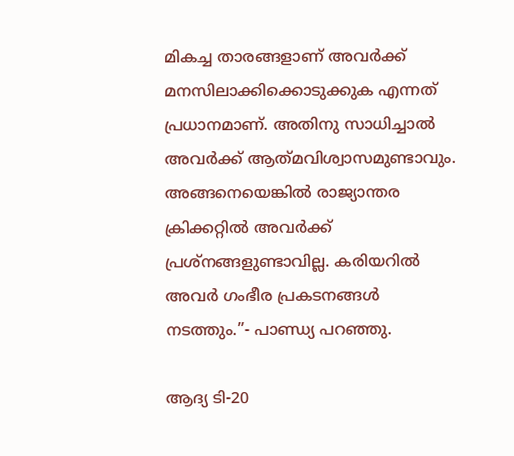മികച്ച താരങ്ങളാണ് അവർക്ക് മനസിലാക്കിക്കൊടുക്കുക എന്നത് പ്രധാനമാണ്. അതിനു സാധിച്ചാൽ അവർക്ക് ആത്‌മവിശ്വാസമുണ്ടാവും. അങ്ങനെയെങ്കിൽ രാജ്യാന്തര ക്രിക്കറ്റിൽ അവർക്ക് പ്രശ്നങ്ങളുണ്ടാവില്ല. കരിയറിൽ അവർ ഗംഭീര പ്രകടനങ്ങൾ നടത്തും.”- പാണ്ഡ്യ പറഞ്ഞു.

ആദ്യ ടി-20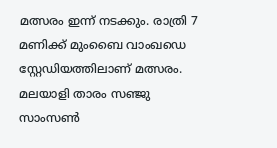മത്സരം ഇന്ന് നടക്കും. രാത്രി 7 മണിക്ക് മുംബൈ വാംഖഡെ സ്റ്റേഡിയത്തിലാണ് മത്സരം. മലയാളി താരം സഞ്ജു സാംസൺ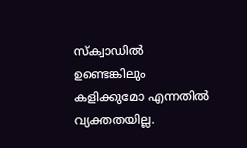സ്ക്വാഡിൽ ഉണ്ടെങ്കിലും കളിക്കുമോ എന്നതിൽ വ്യക്തതയില്ല.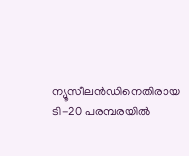ന്യൂസീലൻഡിനെതിരായ ടി-20 പരമ്പരയിൽ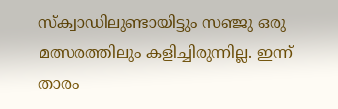സ്ക്വാഡിലുണ്ടായിട്ടും സഞ്ജു ഒരു മത്സരത്തിലും കളിച്ചിരുന്നില്ല. ഇന്ന് താരം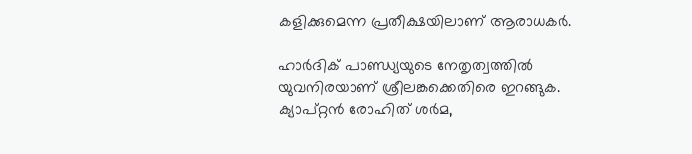കളിക്കുമെന്ന പ്രതീക്ഷയിലാണ് ആരാധകർ.

ഹാർദിക് പാണ്ഡ്യയുടെ നേതൃത്വത്തിൽ യുവനിരയാണ് ശ്രീലങ്കക്കെതിരെ ഇറങ്ങുക. ക്യാപ്റ്റൻ രോഹിത് ശർമ,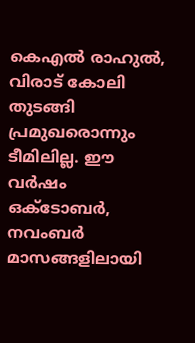കെഎൽ രാഹുൽ, വിരാട് കോലി തുടങ്ങി പ്രമുഖരൊന്നും ടീമിലില്ല. ഈ വർഷം ഒക്ടോബർ, നവംബർ മാസങ്ങളിലായി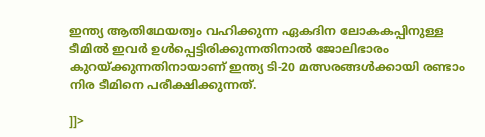ഇന്ത്യ ആതിഥേയത്വം വഹിക്കുന്ന ഏകദിന ലോകകപ്പിനുള്ള ടീമിൽ ഇവർ ഉൾപ്പെട്ടിരിക്കുന്നതിനാൽ ജോലിഭാരം കുറയ്ക്കുന്നതിനായാണ് ഇന്ത്യ ടി-20 മത്സരങ്ങൾക്കായി രണ്ടാം നിര ടീമിനെ പരീക്ഷിക്കുന്നത്.

]]>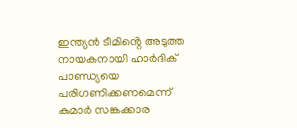ഇന്ത്യൻ ടീമിൻ്റെ അടുത്ത നായകനായി ഹാർദിക് പാണ്ഡ്യയെ പരിഗണിക്കണമെന്ന് കുമാർ സങ്കക്കാര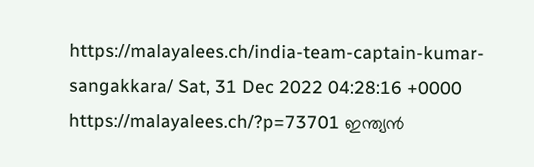https://malayalees.ch/india-team-captain-kumar-sangakkara/ Sat, 31 Dec 2022 04:28:16 +0000 https://malayalees.ch/?p=73701 ഇന്ത്യൻ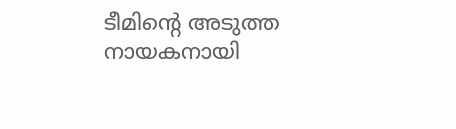ടീമിൻ്റെ അടുത്ത നായകനായി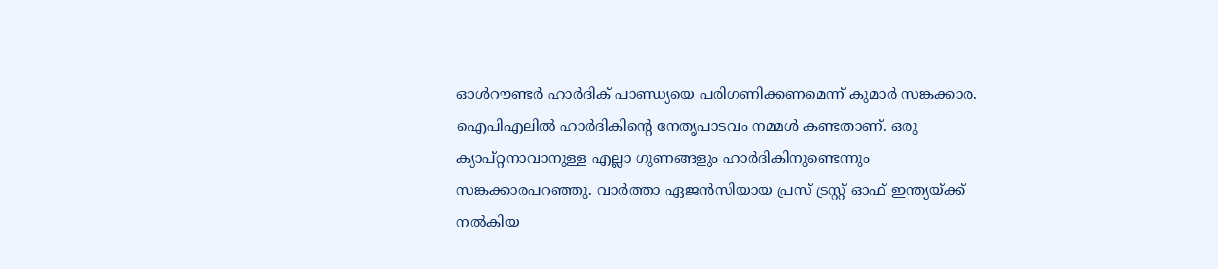ഓൾറൗണ്ടർ ഹാർദിക് പാണ്ഡ്യയെ പരിഗണിക്കണമെന്ന് കുമാർ സങ്കക്കാര. ഐപിഎലിൽ ഹാർദികിൻ്റെ നേതൃപാടവം നമ്മൾ കണ്ടതാണ്. ഒരു ക്യാപ്റ്റനാവാനുള്ള എല്ലാ ഗുണങ്ങളും ഹാർദികിനുണ്ടെന്നും സങ്കക്കാരപറഞ്ഞു. വാർത്താ ഏജൻസിയായ പ്രസ് ട്രസ്റ്റ് ഓഫ് ഇന്ത്യയ്ക്ക് നൽകിയ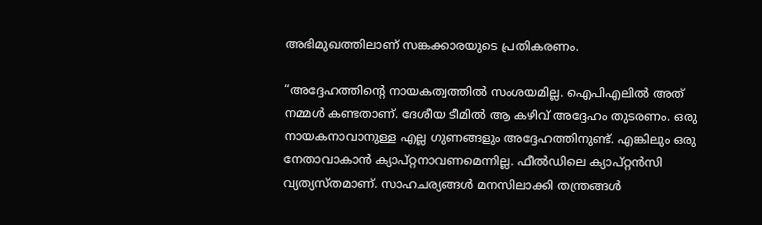അഭിമുഖത്തിലാണ് സങ്കക്കാരയുടെ പ്രതികരണം.

“അദ്ദേഹത്തിൻ്റെ നായകത്വത്തിൽ സംശയമില്ല. ഐപിഎലിൽ അത് നമ്മൾ കണ്ടതാണ്. ദേശീയ ടീമിൽ ആ കഴിവ് അദ്ദേഹം തുടരണം. ഒരു നായകനാവാനുള്ള എല്ല ഗുണങ്ങളും അദ്ദേഹത്തിനുണ്ട്. എങ്കിലും ഒരു നേതാവാകാൻ ക്യാപ്റ്റനാവണമെന്നില്ല. ഫീൽഡിലെ ക്യാപ്റ്റൻസി വ്യത്യസ്തമാണ്. സാഹചര്യങ്ങൾ മനസിലാക്കി തന്ത്രങ്ങൾ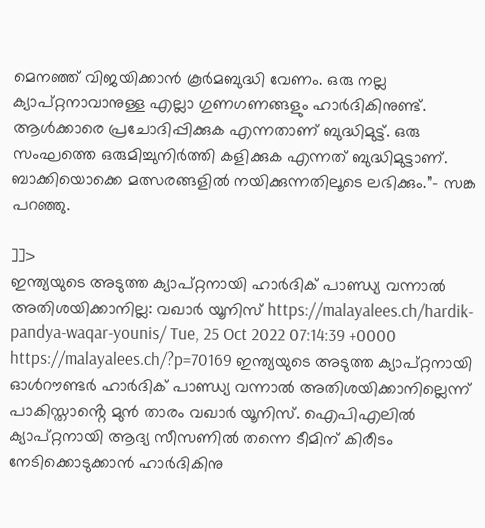മെനഞ്ഞ് വിജയിക്കാൻ കൂർമബുദ്ധി വേണം. ഒരു നല്ല ക്യാപ്റ്റനാവാനുള്ള എല്ലാ ഗുണഗണങ്ങളും ഹാർദികിനുണ്ട്. ആൾക്കാരെ പ്രചോദിപ്പിക്കുക എന്നതാണ് ബുദ്ധിമുട്ട്. ഒരു സംഘത്തെ ഒരുമിച്ചുനിർത്തി കളിക്കുക എന്നത് ബുദ്ധിമുട്ടാണ്. ബാക്കിയൊക്കെ മത്സരങ്ങളിൽ നയിക്കുന്നതിലൂടെ ലഭിക്കും.”- സങ്ക പറഞ്ഞു.

]]>
ഇന്ത്യയുടെ അടുത്ത ക്യാപ്റ്റനായി ഹാർദിക് പാണ്ഡ്യ വന്നാൽ അതിശയിക്കാനില്ല: വഖാർ യൂനിസ് https://malayalees.ch/hardik-pandya-waqar-younis/ Tue, 25 Oct 2022 07:14:39 +0000 https://malayalees.ch/?p=70169 ഇന്ത്യയുടെ അടുത്ത ക്യാപ്റ്റനായി ഓൾറൗണ്ടർ ഹാർദിക് പാണ്ഡ്യ വന്നാൽ അതിശയിക്കാനില്ലെന്ന് പാകിസ്താൻ്റെ മുൻ താരം വഖാർ യൂനിസ്. ഐപിഎലിൽ ക്യാപ്റ്റനായി ആദ്യ സീസണിൽ തന്നെ ടീമിന് കിരീടം നേടിക്കൊടുക്കാൻ ഹാർദികിനു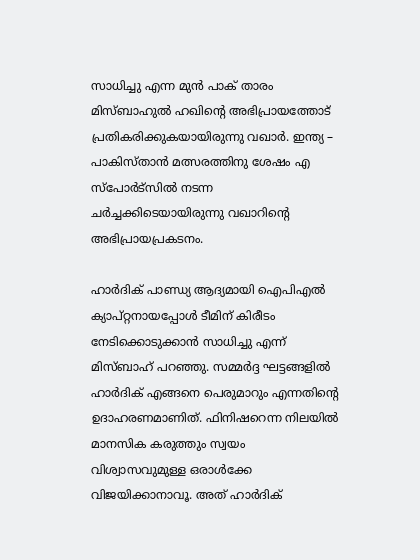സാധിച്ചു എന്ന മുൻ പാക് താരം മിസ്ബാഹുൽ ഹഖിൻ്റെ അഭിപ്രായത്തോട് പ്രതികരിക്കുകയായിരുന്നു വഖാർ. ഇന്ത്യ – പാകിസ്താൻ മത്സരത്തിനു ശേഷം എ സ്പോർട്സിൽ നടന്ന ചർച്ചക്കിടെയായിരുന്നു വഖാറിൻ്റെ അഭിപ്രായപ്രകടനം.

ഹാർദിക് പാണ്ഡ്യ ആദ്യമായി ഐപിഎൽ ക്യാപ്റ്റനായപ്പോൾ ടീമിന് കിരീടം നേടിക്കൊടുക്കാൻ സാധിച്ചു എന്ന് മിസ്ബാഹ് പറഞ്ഞു. സമ്മർദ്ദ ഘട്ടങ്ങളിൽ ഹാർദിക് എങ്ങനെ പെരുമാറും എന്നതിൻ്റെ ഉദാഹരണമാണിത്. ഫിനിഷറെന്ന നിലയിൽ മാനസിക കരുത്തും സ്വയം വിശ്വാസവുമുള്ള ഒരാൾക്കേ വിജയിക്കാനാവൂ. അത് ഹാർദിക്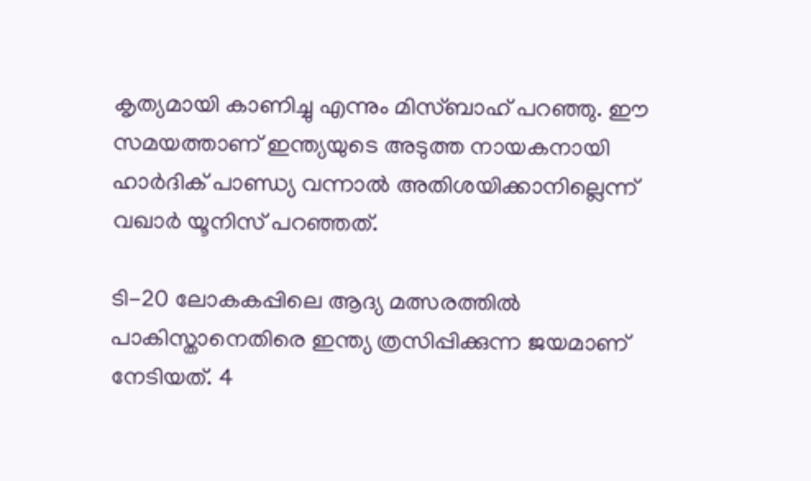കൃത്യമായി കാണിച്ചു എന്നും മിസ്ബാഹ് പറഞ്ഞു. ഈ സമയത്താണ് ഇന്ത്യയുടെ അടുത്ത നായകനായി ഹാർദിക് പാണ്ഡ്യ വന്നാൽ അതിശയിക്കാനില്ലെന്ന് വഖാർ യൂനിസ് പറഞ്ഞത്.

ടി-20 ലോകകപ്പിലെ ആദ്യ മത്സരത്തിൽ പാകിസ്താനെതിരെ ഇന്ത്യ ത്രസിപ്പിക്കുന്ന ജയമാണ് നേടിയത്. 4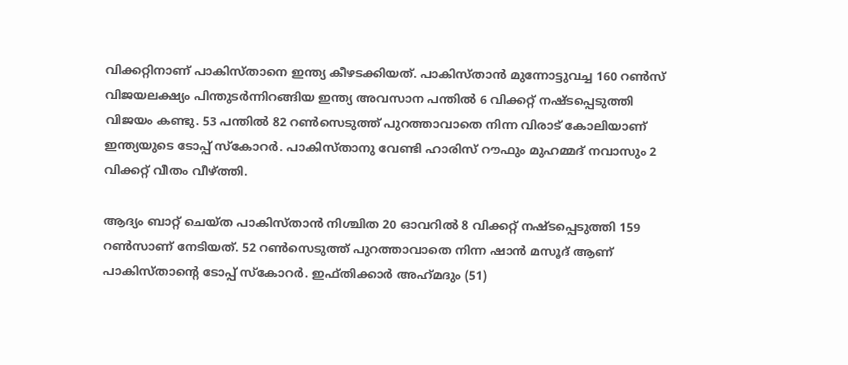വിക്കറ്റിനാണ് പാകിസ്താനെ ഇന്ത്യ കീഴടക്കിയത്. പാകിസ്താൻ മുന്നോട്ടുവച്ച 160 റൺസ് വിജയലക്ഷ്യം പിന്തുടർന്നിറങ്ങിയ ഇന്ത്യ അവസാന പന്തിൽ 6 വിക്കറ്റ് നഷ്ടപ്പെടുത്തി വിജയം കണ്ടു. 53 പന്തിൽ 82 റൺസെടുത്ത് പുറത്താവാതെ നിന്ന വിരാട് കോലിയാണ് ഇന്ത്യയുടെ ടോപ്പ് സ്കോറർ. പാകിസ്താനു വേണ്ടി ഹാരിസ് റൗഫും മുഹമ്മദ് നവാസും 2 വിക്കറ്റ് വീതം വീഴ്ത്തി.

ആദ്യം ബാറ്റ് ചെയ്ത പാകിസ്താൻ നിശ്ചിത 20 ഓവറിൽ 8 വിക്കറ്റ് നഷ്ടപ്പെടുത്തി 159 റൺസാണ് നേടിയത്. 52 റൺസെടുത്ത് പുറത്താവാതെ നിന്ന ഷാൻ മസൂദ് ആണ് പാകിസ്താൻ്റെ ടോപ്പ് സ്കോറർ. ഇഫ്തിക്കാർ അഹ്‌മദും (51)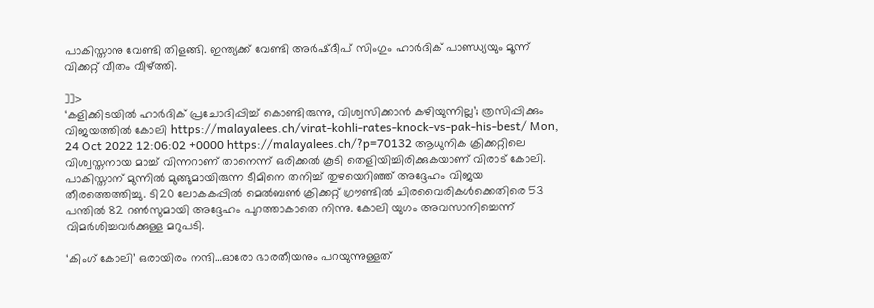പാകിസ്താനു വേണ്ടി തിളങ്ങി. ഇന്ത്യക്ക് വേണ്ടി അർഷ്ദീപ് സിംഗും ഹാർദിക് പാണ്ഡ്യയും മൂന്ന് വിക്കറ്റ് വീതം വീഴ്ത്തി.

]]>
‘കളിക്കിടയിൽ ഹാർദിക് പ്രചോദിപ്പിച്ച് കൊണ്ടിരുന്നു, വിശ്വസിക്കാൻ കഴിയുന്നില്ല’; ത്രസിപ്പിക്കും വിജയത്തിൽ കോലി https://malayalees.ch/virat-kohli-rates-knock-vs-pak-his-best/ Mon, 24 Oct 2022 12:06:02 +0000 https://malayalees.ch/?p=70132 ആധുനിക ക്രിക്കറ്റിലെ വിശ്വസ്തനായ മാച്ച് വിന്നറാണ് താനെന്ന് ഒരിക്കൽ കൂടി തെളിയിച്ചിരിക്കുകയാണ് വിരാട് കോലി. പാകിസ്താന് മുന്നിൽ മുങ്ങുമായിരുന്ന ടീമിനെ തനിച്ച് തുഴയെറിഞ്ഞ് അദ്ദേഹം വിജയ തീരത്തെത്തിച്ചു. ടി20 ലോകകപ്പിൽ മെൽബൺ ക്രിക്കറ്റ് ഗ്രൗണ്ടിൽ ചിരവൈരികൾക്കെതിരെ 53 പന്തിൽ 82 റൺസുമായി അദ്ദേഹം പുറത്താകാതെ നിന്നു. കോലി യുഗം അവസാനിച്ചെന്ന് വിമർശിച്ചവർക്കുള്ള മറുപടി.

‘കിംഗ് കോലി’ ഒരായിരം നന്ദി…ഓരോ ഭാരതീയനും പറയുന്നുള്ളത്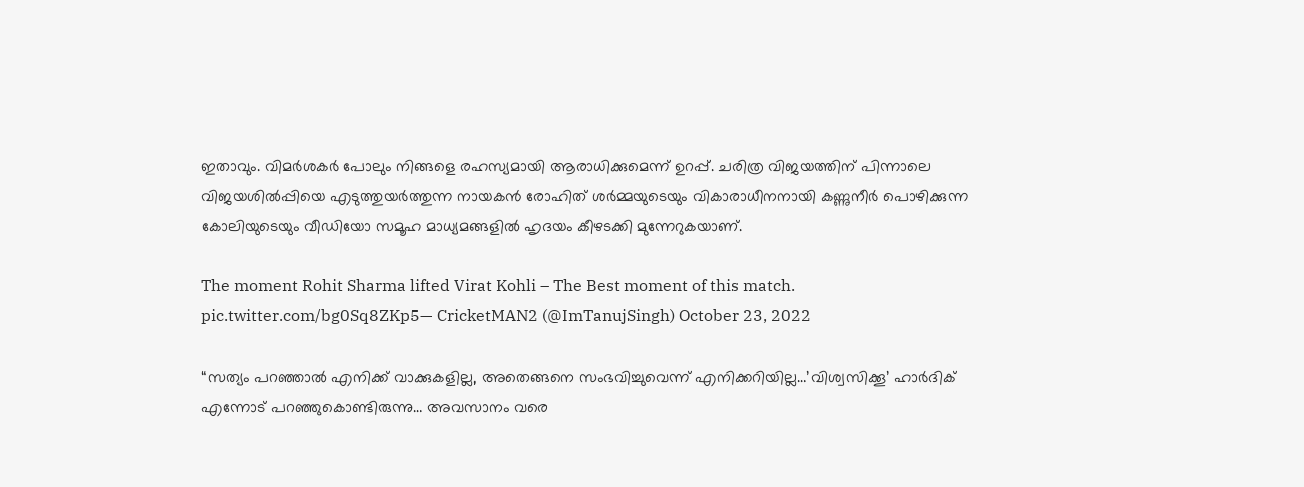ഇതാവും. വിമർശകർ പോലും നിങ്ങളെ രഹസ്യമായി ആരാധിക്കുമെന്ന് ഉറപ്പ്. ചരിത്ര വിജയത്തിന് പിന്നാലെ വിജയശിൽപ്പിയെ എടുത്തുയർത്തുന്ന നായകൻ രോഹിത് ശർമ്മയുടെയും വികാരാധീനനായി കണ്ണുനീർ പൊഴിക്കുന്ന കോലിയുടെയും വീഡിയോ സമൂഹ മാധ്യമങ്ങളിൽ ഹൃദയം കീഴടക്കി മുന്നേറുകയാണ്.

The moment Rohit Sharma lifted Virat Kohli – The Best moment of this match. pic.twitter.com/bg0Sq8ZKp5— CricketMAN2 (@ImTanujSingh) October 23, 2022

“സത്യം പറഞ്ഞാൽ എനിക്ക് വാക്കുകളില്ല, അതെങ്ങനെ സംഭവിച്ചുവെന്ന് എനിക്കറിയില്ല…’വിശ്വസിക്കൂ’ ഹാർദിക് എന്നോട് പറഞ്ഞുകൊണ്ടിരുന്നു… അവസാനം വരെ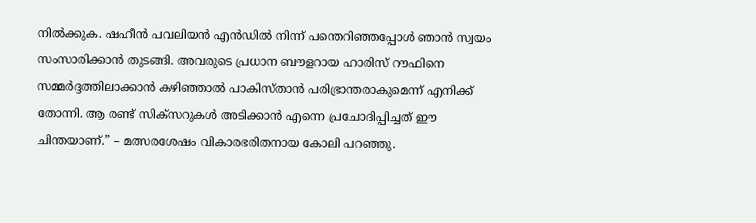നിൽക്കുക. ഷഹീൻ പവലിയൻ എൻഡിൽ നിന്ന് പന്തെറിഞ്ഞപ്പോൾ ഞാൻ സ്വയം സംസാരിക്കാൻ തുടങ്ങി. അവരുടെ പ്രധാന ബൗളറായ ഹാരിസ് റൗഫിനെ സമ്മർദ്ദത്തിലാക്കാൻ കഴിഞ്ഞാൽ പാകിസ്താൻ പരിഭ്രാന്തരാകുമെന്ന് എനിക്ക് തോന്നി. ആ രണ്ട് സിക്സറുകൾ അടിക്കാൻ എന്നെ പ്രചോദിപ്പിച്ചത് ഈ ചിന്തയാണ്.” – മത്സരശേഷം വികാരഭരിതനായ കോലി പറഞ്ഞു.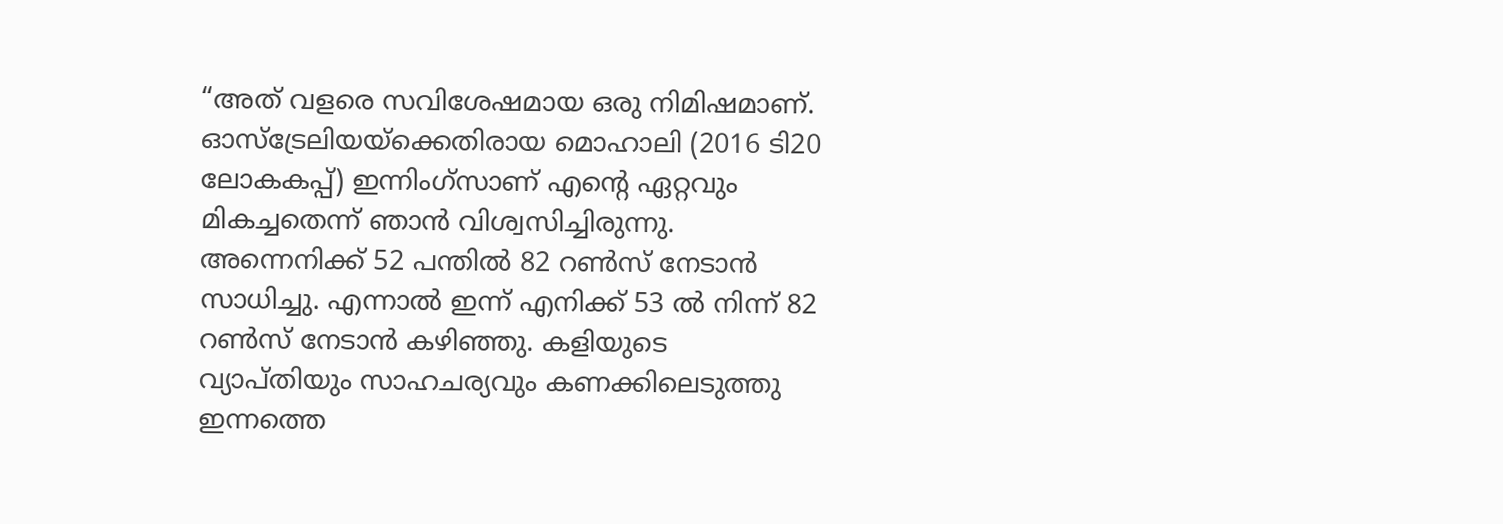“അത് വളരെ സവിശേഷമായ ഒരു നിമിഷമാണ്. ഓസ്‌ട്രേലിയയ്‌ക്കെതിരായ മൊഹാലി (2016 ടി20 ലോകകപ്പ്) ഇന്നിംഗ്‌സാണ് എന്റെ ഏറ്റവും മികച്ചതെന്ന് ഞാൻ വിശ്വസിച്ചിരുന്നു. അന്നെനിക്ക് 52 പന്തിൽ 82 റൺസ് നേടാൻ സാധിച്ചു. എന്നാൽ ഇന്ന് എനിക്ക് 53 ൽ നിന്ന് 82 റൺസ് നേടാൻ കഴിഞ്ഞു. കളിയുടെ വ്യാപ്തിയും സാഹചര്യവും കണക്കിലെടുത്തു ഇന്നത്തെ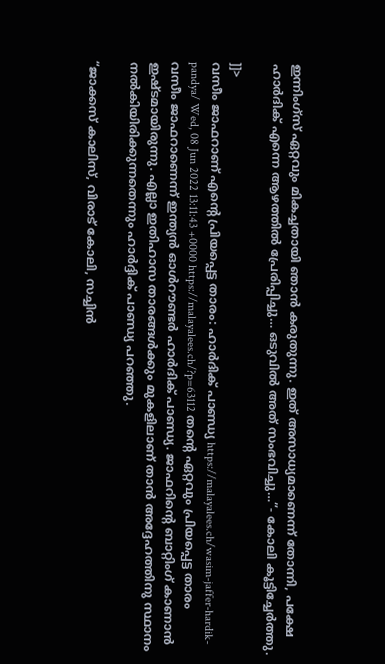ഇന്നിംഗ്സ് ഏറ്റവും മികച്ചതായി ഞാൻ കരുതുന്നു. ഇത് അസാധ്യമാണെന്ന് തോന്നി, പക്ഷേ ഹാർദിക് എന്നെ ആഴത്തിൽ പ്രേരിപ്പിച്ചു… ഒടുവിൽ അത് സംഭവിച്ചു…”- കോലി കൂട്ടിച്ചേർത്തു.

]]>
വസീം ജാഫറാണ് എന്റെ പ്രിയപ്പെട്ട താരം: ഹാർദിക് പാണ്ഡ്യ https://malayalees.ch/wasim-jaffer-hardik-pandya/ Wed, 08 Jun 2022 13:11:43 +0000 https://malayalees.ch/?p=63112 തൻ്റെ ഏറ്റവും പ്രിയപ്പെട്ട താരം വസീം ജാഫറാണെന്ന് ഇന്ത്യൻ ഓൾറൗണ്ടർ ഹാർദിക് പാണ്ഡ്യ. ജാഫറിൻ്റെ ബാറ്റിംഗ് കാണാൻ ഇഷ്ടമായിരുന്നു. എല്ലാ ഇതിഹാസ താരങ്ങൾക്കും മുകളിലാണ് താൻ അദ്ദേഹത്തിനു സ്ഥാനം നൽകിയിരിക്കുന്നതെന്നും ഹാർദ്ദിക് പാണ്ഡ്യ പറഞ്ഞു.

“ജാക്കസ് കാലിസ്, വിരാട് കോലി, സച്ചിൻ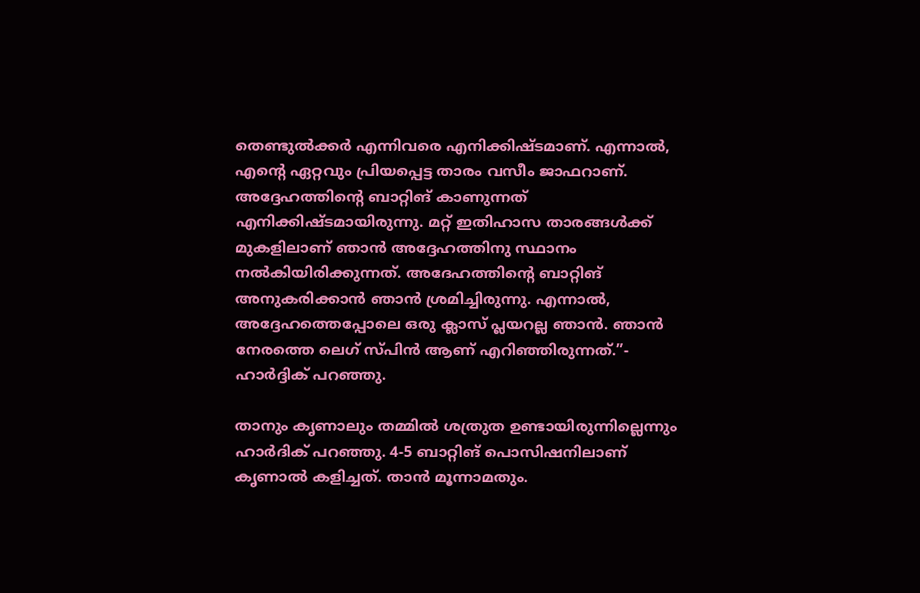തെണ്ടുൽക്കർ എന്നിവരെ എനിക്കിഷ്ടമാണ്. എന്നാൽ, എൻ്റെ ഏറ്റവും പ്രിയപ്പെട്ട താരം വസീം ജാഫറാണ്. അദ്ദേഹത്തിൻ്റെ ബാറ്റിങ് കാണുന്നത് എനിക്കിഷ്ടമായിരുന്നു. മറ്റ് ഇതിഹാസ താരങ്ങൾക്ക് മുകളിലാണ് ഞാൻ അദ്ദേഹത്തിനു സ്ഥാനം നൽകിയിരിക്കുന്നത്. അദേഹത്തിൻ്റെ ബാറ്റിങ് അനുകരിക്കാൻ ഞാൻ ശ്രമിച്ചിരുന്നു. എന്നാൽ, അദ്ദേഹത്തെപ്പോലെ ഒരു ക്ലാസ് പ്ലയറല്ല ഞാൻ. ഞാൻ നേരത്തെ ലെഗ് സ്പിൻ ആണ് എറിഞ്ഞിരുന്നത്.”- ഹാർദ്ദിക് പറഞ്ഞു.

താനും കൃണാലും തമ്മിൽ ശത്രുത ഉണ്ടായിരുന്നില്ലെന്നും ഹാർദിക് പറഞ്ഞു. 4-5 ബാറ്റിങ് പൊസിഷനിലാണ് കൃണാൽ കളിച്ചത്. താൻ മൂന്നാമതും.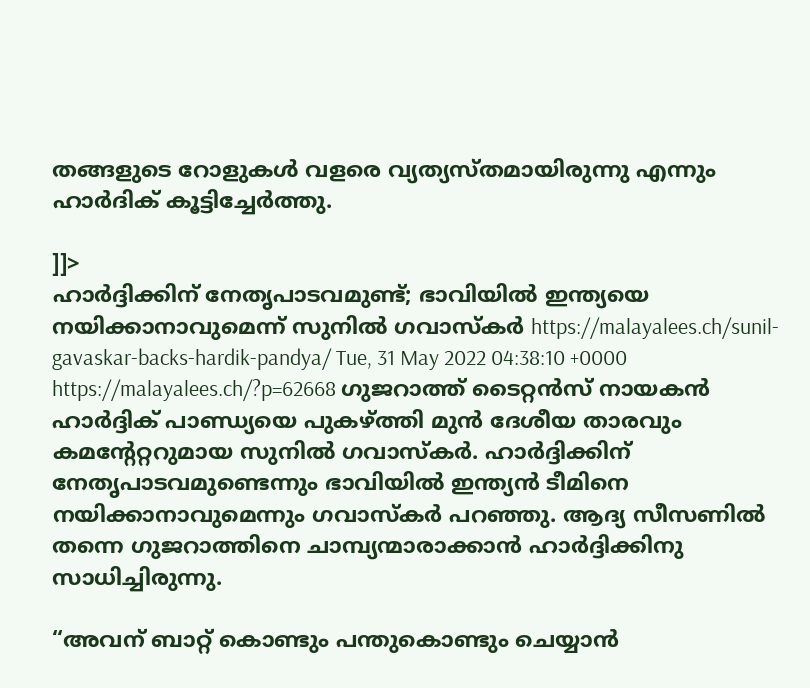തങ്ങളുടെ റോളുകൾ വളരെ വ്യത്യസ്തമായിരുന്നു എന്നും ഹാർദിക് കൂട്ടിച്ചേർത്തു.

]]>
ഹാർദ്ദിക്കിന് നേതൃപാടവമുണ്ട്; ഭാവിയിൽ ഇന്ത്യയെ നയിക്കാനാവുമെന്ന് സുനിൽ ഗവാസ്കർ https://malayalees.ch/sunil-gavaskar-backs-hardik-pandya/ Tue, 31 May 2022 04:38:10 +0000 https://malayalees.ch/?p=62668 ഗുജറാത്ത് ടൈറ്റൻസ് നായകൻ ഹാർദ്ദിക് പാണ്ഡ്യയെ പുകഴ്ത്തി മുൻ ദേശീയ താരവും കമൻ്റേറ്ററുമായ സുനിൽ ഗവാസ്കർ. ഹാർദ്ദിക്കിന് നേതൃപാടവമുണ്ടെന്നും ഭാവിയിൽ ഇന്ത്യൻ ടീമിനെ നയിക്കാനാവുമെന്നും ഗവാസ്കർ പറഞ്ഞു. ആദ്യ സീസണിൽ തന്നെ ഗുജറാത്തിനെ ചാമ്പ്യന്മാരാക്കാൻ ഹാർദ്ദിക്കിനു സാധിച്ചിരുന്നു.

“അവന് ബാറ്റ് കൊണ്ടും പന്തുകൊണ്ടും ചെയ്യാൻ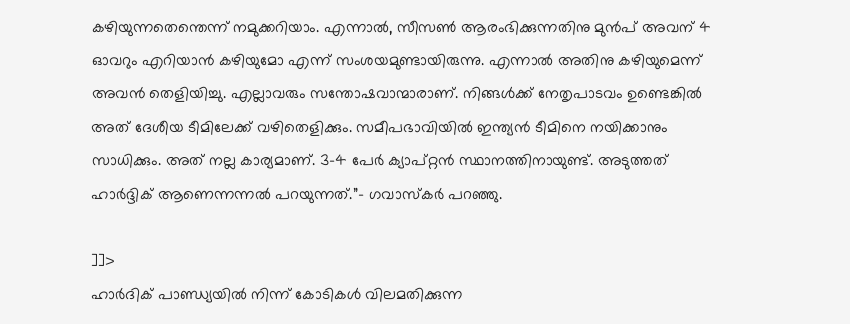കഴിയുന്നതെന്തെന്ന് നമുക്കറിയാം. എന്നാൽ, സീസൺ ആരംഭിക്കുന്നതിനു മുൻപ് അവന് 4 ഓവറും എറിയാൻ കഴിയുമോ എന്ന് സംശയമുണ്ടായിരുന്നു. എന്നാൽ അതിനു കഴിയുമെന്ന് അവൻ തെളിയിച്ചു. എല്ലാവരും സന്തോഷവാന്മാരാണ്. നിങ്ങൾക്ക് നേതൃപാടവം ഉണ്ടെങ്കിൽ അത് ദേശീയ ടീമിലേക്ക് വഴിതെളിക്കും. സമീപഭാവിയിൽ ഇന്ത്യൻ ടീമിനെ നയിക്കാനും സാധിക്കും. അത് നല്ല കാര്യമാണ്. 3-4 പേർ ക്യാപ്റ്റൻ സ്ഥാനത്തിനായുണ്ട്. അടുത്തത് ഹാർദ്ദിക് ആണെന്നന്നൽ പറയുന്നത്.”- ഗവാസ്കർ പറഞ്ഞു.

]]>
ഹാർദിക് പാണ്ഡ്യയിൽ നിന്ന് കോടികൾ വിലമതിക്കുന്ന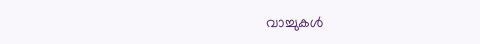വാച്ചുകൾ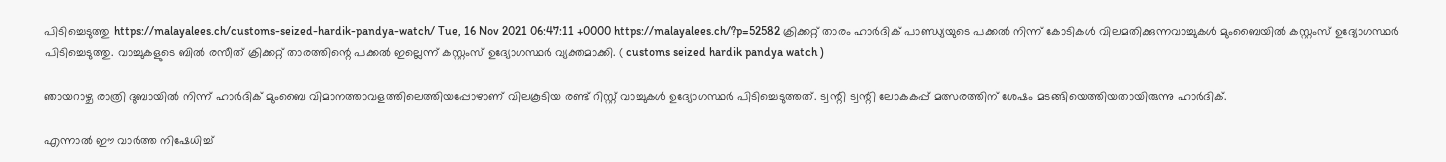പിടിച്ചെടുത്തു https://malayalees.ch/customs-seized-hardik-pandya-watch/ Tue, 16 Nov 2021 06:47:11 +0000 https://malayalees.ch/?p=52582 ക്രിക്കറ്റ് താരം ഹാർദിക് പാണ്ഡ്യയുടെ പക്കൽ നിന്ന് കോടികൾ വിലമതിക്കുന്നവാച്ചുകൾ മുംബൈയിൽ കസ്റ്റംസ് ഉദ്യോഗസ്ഥർ പിടിച്ചെടുത്തു. വാച്ചുകളുടെ ബിൽ രസീത് ക്രിക്കറ്റ് താരത്തിന്റെ പക്കൽ ഇല്ലെന്ന് കസ്റ്റംസ് ഉദ്യോഗസ്ഥർ വ്യക്തമാക്കി. ( customs seized hardik pandya watch )

ഞായറാഴ്ച രാത്രി ദുബായിൽ നിന്ന് ഹാർദിക് മുംബൈ വിമാനത്താവളത്തിലെത്തിയപ്പോഴാണ് വിലകൂടിയ രണ്ട് റിസ്റ്റ് വാച്ചുകൾ ഉദ്യോഗസ്ഥർ പിടിച്ചെടുത്തത്. ട്വന്റി ട്വന്റി ലോകകപ്പ് മത്സരത്തിന് ശേഷം മടങ്ങിയെത്തിയതായിരുന്നു ഹാർദിക്.

എന്നാൽ ഈ വാർത്ത നിഷേധിച്ച്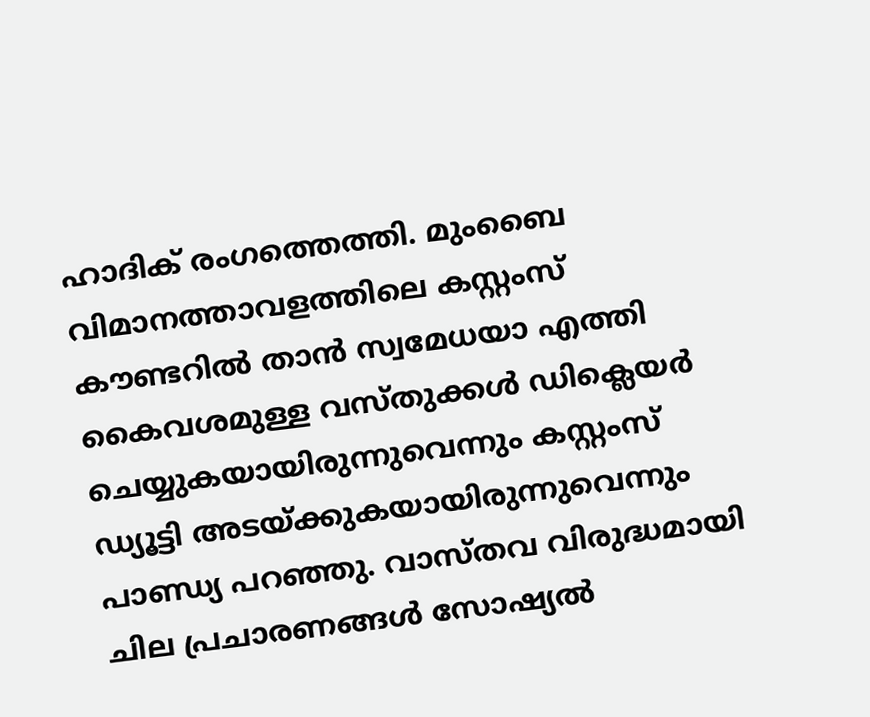ഹാദിക് രംഗത്തെത്തി. മുംബൈ വിമാനത്താവളത്തിലെ കസ്റ്റംസ് കൗണ്ടറിൽ താൻ സ്വമേധയാ എത്തി കൈവശമുള്ള വസ്തുക്കൾ ഡിക്ലെയർ ചെയ്യുകയായിരുന്നുവെന്നും കസ്റ്റംസ് ഡ്യൂട്ടി അടയ്ക്കുകയായിരുന്നുവെന്നും പാണ്ഡ്യ പറഞ്ഞു. വാസ്തവ വിരുദ്ധമായി ചില പ്രചാരണങ്ങൾ സോഷ്യൽ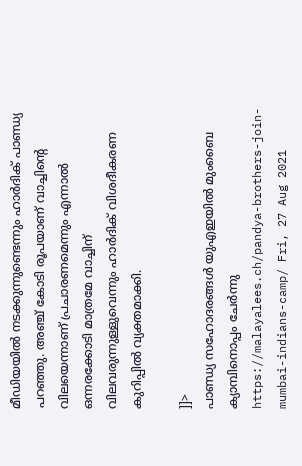മീഡിയയിൽ നടക്കുന്നുണ്ടെന്നും ഹാർദിക് പാണ്ഡ്യ പറഞ്ഞു. അഞ്ച് കോടി രൂപയാണ് വാച്ചിന്റെ വിലയെന്നാണ് പ്രചാരണമെന്നും എന്നാൽ ഒന്നരക്കോടി മാത്രമേ വാച്ചിന് വിലവരുന്നുള്ളുവെന്നും ഹാർദിക് വിശദീകരണ കുറിപ്പിൽ വ്യക്തമാക്കി.

]]>
പാണ്ഡ്യ സഹോദരങ്ങൾ യുഎഇയിൽ മുംബൈ ക്യാമ്പിനൊപ്പം ചേർന്നു https://malayalees.ch/pandya-brothers-join-mumbai-indians-camp/ Fri, 27 Aug 2021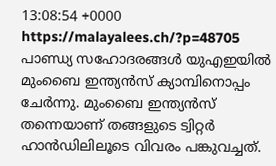13:08:54 +0000 https://malayalees.ch/?p=48705 പാണ്ഡ്യ സഹോദരങ്ങൾ യുഎഇയിൽ മുംബൈ ഇന്ത്യൻസ് ക്യാമ്പിനൊപ്പം ചേർന്നു. മുംബൈ ഇന്ത്യൻസ് തന്നെയാണ് തങ്ങളുടെ ട്വിറ്റർ ഹാൻഡിലിലൂടെ വിവരം പങ്കുവച്ചത്.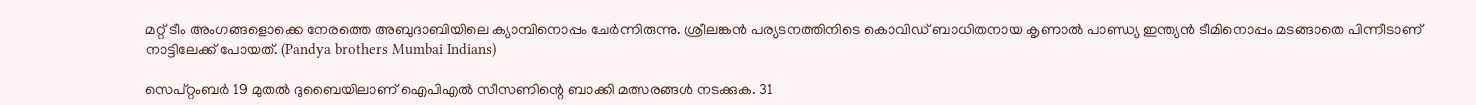മറ്റ് ടീം അംഗങ്ങളൊക്കെ നേരത്തെ അബുദാബിയിലെ ക്യാമ്പിനൊപ്പം ചേർന്നിരുന്നു. ശ്രീലങ്കൻ പര്യടനത്തിനിടെ കൊവിഡ് ബാധിതനായ കൃണാൽ പാണ്ഡ്യ ഇന്ത്യൻ ടീമിനൊപ്പം മടങ്ങാതെ പിന്നീടാണ് നാട്ടിലേക്ക് പോയത്. (Pandya brothers Mumbai Indians)

സെപ്റ്റംബർ 19 മുതൽ ദുബൈയിലാണ് ഐപിഎൽ സീസണിന്റെ ബാക്കി മത്സരങ്ങൾ നടക്കുക. 31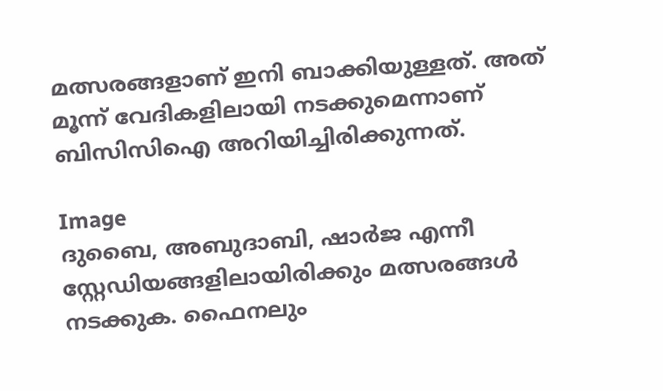മത്സരങ്ങളാണ് ഇനി ബാക്കിയുള്ളത്. അത് മൂന്ന് വേദികളിലായി നടക്കുമെന്നാണ് ബിസിസിഐ അറിയിച്ചിരിക്കുന്നത്.

Image
ദുബൈ, അബുദാബി, ഷാർജ എന്നീ സ്റ്റേഡിയങ്ങളിലായിരിക്കും മത്സരങ്ങൾ നടക്കുക. ഫൈനലും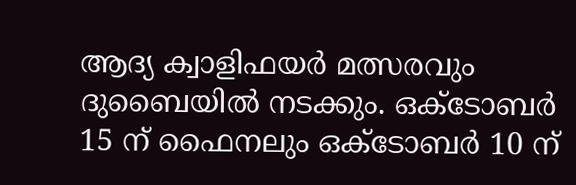ആദ്യ ക്വാളിഫയർ മത്സരവും ദുബൈയിൽ നടക്കും. ഒക്ടോബർ 15 ന് ഫൈനലും ഒക്ടോബർ 10 ന്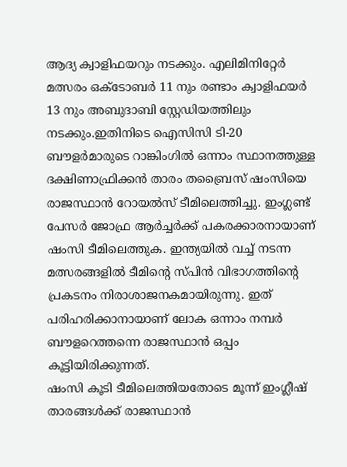ആദ്യ ക്വാളിഫയറും നടക്കും. എലിമിനിറ്റേർ മത്സരം ഒക്ടോബർ 11 നും രണ്ടാം ക്വാളിഫയർ 13 നും അബുദാബി സ്റ്റേഡിയത്തിലും നടക്കും.ഇതിനിടെ ഐസിസി ടി-20 ബൗളർമാരുടെ റാങ്കിംഗിൽ ഒന്നാം സ്ഥാനത്തുള്ള ദക്ഷിണാഫ്രിക്കൻ താരം തബ്രൈസ് ഷംസിയെ രാജസ്ഥാൻ റോയൽസ് ടീമിലെത്തിച്ചു. ഇംഗ്ലണ്ട് പേസർ ജോഫ്ര ആർച്ചർക്ക് പകരക്കാരനായാണ് ഷംസി ടീമിലെത്തുക. ഇന്ത്യയിൽ വച്ച് നടന്ന മത്സരങ്ങളിൽ ടീമിൻ്റെ സ്പിൻ വിഭാഗത്തിൻ്റെ പ്രകടനം നിരാശാജനകമായിരുന്നു. ഇത് പരിഹരിക്കാനായാണ് ലോക ഒന്നാം നമ്പർ ബൗളറെത്തന്നെ രാജസ്ഥാൻ ഒപ്പം കൂട്ടിയിരിക്കുന്നത്.
ഷംസി കൂടി ടീമിലെത്തിയതോടെ മൂന്ന് ഇംഗ്ലീഷ് താരങ്ങൾക്ക് രാജസ്ഥാൻ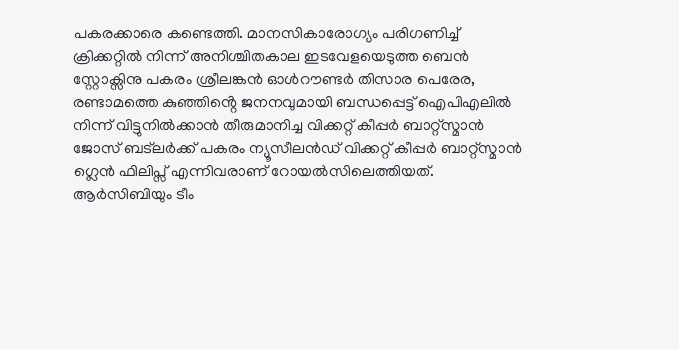പകരക്കാരെ കണ്ടെത്തി. മാനസികാരോഗ്യം പരിഗണിച്ച് ക്രിക്കറ്റിൽ നിന്ന് അനിശ്ചിതകാല ഇടവേളയെടുത്ത ബെൻ സ്റ്റോക്സിനു പകരം ശ്രീലങ്കൻ ഓൾറൗണ്ടർ തിസാര പെരേര, രണ്ടാമത്തെ കുഞ്ഞിൻ്റെ ജനനവുമായി ബന്ധപ്പെട്ട് ഐപിഎലിൽ നിന്ന് വിട്ടുനിൽക്കാൻ തീരുമാനിച്ച വിക്കറ്റ് കീപ്പർ ബാറ്റ്സ്മാൻ ജോസ് ബട്‌ലർക്ക് പകരം ന്യൂസീലൻഡ് വിക്കറ്റ് കീപ്പർ ബാറ്റ്സ്മാൻ ഗ്ലെൻ ഫിലിപ്സ് എന്നിവരാണ് റോയൽസിലെത്തിയത്.
ആർസിബിയും ടീം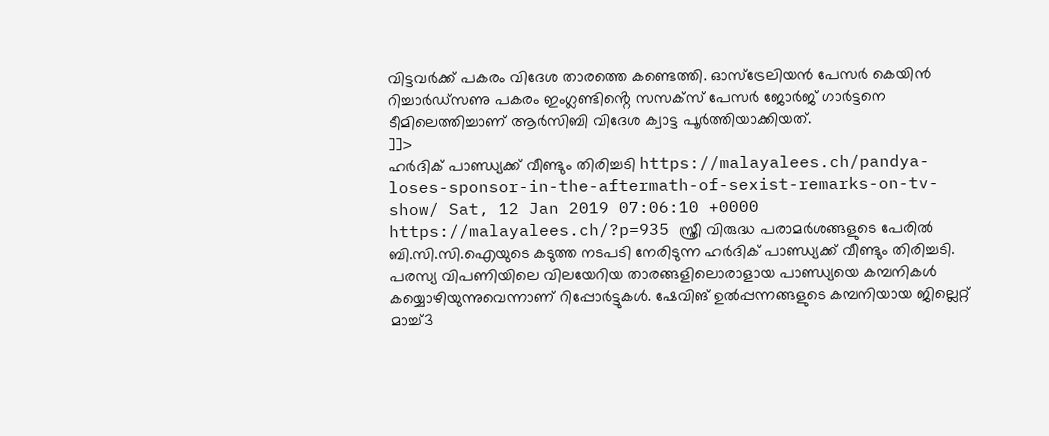വിട്ടവർക്ക് പകരം വിദേശ താരത്തെ കണ്ടെത്തി. ഓസ്ട്രേലിയൻ പേസർ കെയിൻ റിച്ചാർഡ്സണു പകരം ഇംഗ്ലണ്ടിൻ്റെ സസക്സ് പേസർ ജോർജ് ഗാർട്ടനെ ടീമിലെത്തിച്ചാണ് ആർസിബി വിദേശ ക്വാട്ട പൂർത്തിയാക്കിയത്.
]]>
ഹര്‍ദിക് പാണ്ഡ്യക്ക് വീണ്ടും തിരിച്ചടി https://malayalees.ch/pandya-loses-sponsor-in-the-aftermath-of-sexist-remarks-on-tv-show/ Sat, 12 Jan 2019 07:06:10 +0000 https://malayalees.ch/?p=935 സ്ത്രീ വിരുദ്ധ പരാമര്‍ശങ്ങളുടെ പേരില്‍ ബി.സി.സി.ഐയുടെ കടുത്ത നടപടി നേരിടുന്ന ഹര്‍ദിക് പാണ്ഡ്യക്ക് വീണ്ടും തിരിച്ചടി. പരസ്യ വിപണിയിലെ വിലയേറിയ താരങ്ങളിലൊരാളായ പാണ്ഡ്യയെ കമ്പനികള്‍ കയ്യൊഴിയുന്നുവെന്നാണ് റിപ്പോര്‍ട്ടുകള്‍. ഷേവിങ് ഉല്‍പ്പന്നങ്ങളുടെ കമ്പനിയായ ജില്ലെറ്റ് മാച്ച്3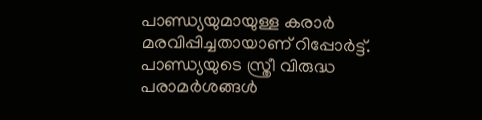പാണ്ഡ്യയുമായുള്ള കരാര്‍ മരവിപ്പിച്ചതായാണ് റിപ്പോര്‍ട്ട്. പാണ്ഡ്യയുടെ സ്ത്രീ വിരുദ്ധ പരാമര്‍ശങ്ങള്‍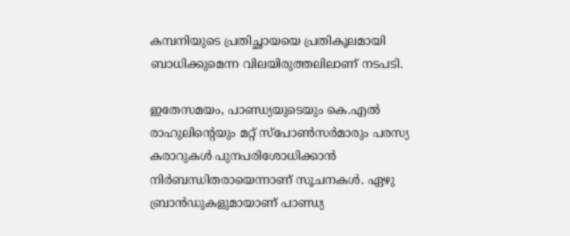കമ്പനിയുടെ പ്രതിച്ഛായയെ പ്രതികൂലമായി ബാധിക്കുമെന്ന വിലയിരുത്തലിലാണ് നടപടി.

ഇതേസമയം, പാണ്ഡ്യയുടെയും കെ.എല്‍ രാഹുലിന്‍റെയും മറ്റ് സ്പോണ്‍സര്‍മാരും പരസ്യ കരാറുകള്‍ പുനപരിശോധിക്കാന്‍ നിര്‍ബന്ധിതരായെന്നാണ് സൂചനകള്‍. ഏഴു ബ്രാന്‍ഡുകളുമായാണ് പാണ്ഡ്യ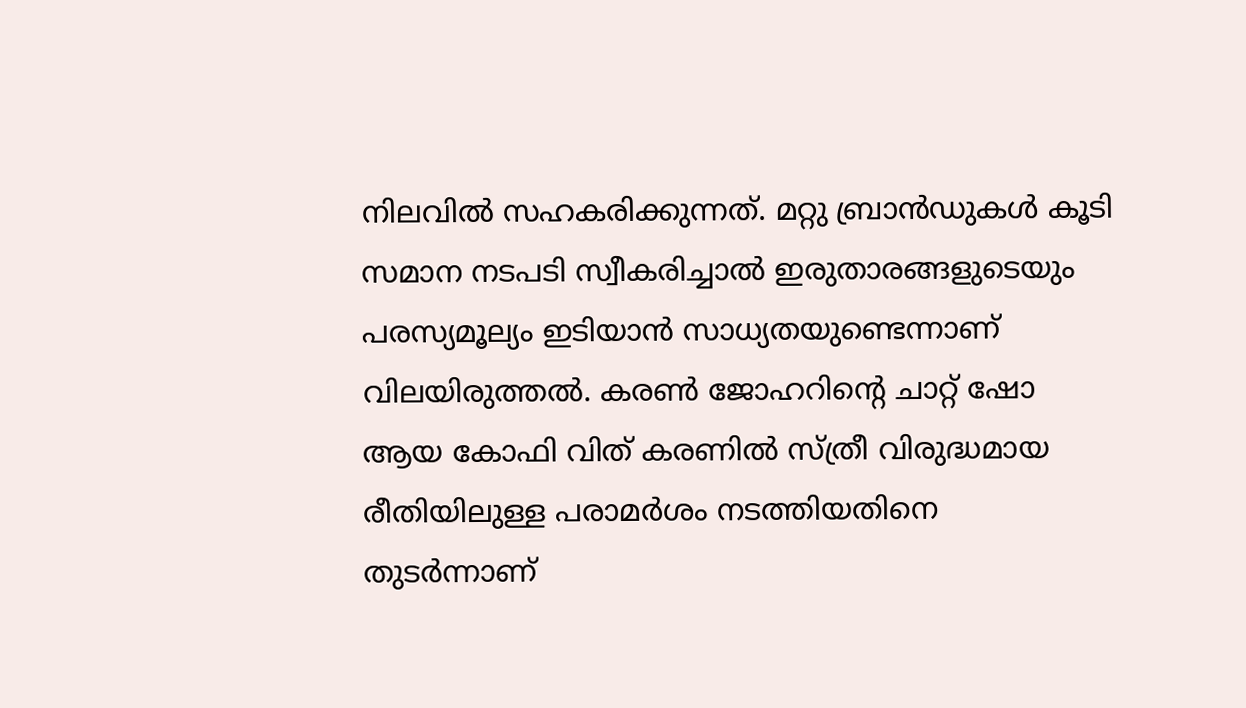നിലവില്‍ സഹകരിക്കുന്നത്. മറ്റു ബ്രാന്‍ഡുകള്‍ കൂടി സമാന നടപടി സ്വീകരിച്ചാല്‍ ഇരുതാരങ്ങളുടെയും പരസ്യമൂല്യം ഇടിയാന്‍ സാധ്യതയുണ്ടെന്നാണ് വിലയിരുത്തല്‍. കരണ്‍ ജോഹറിന്‍റെ ചാറ്റ് ഷോ ആയ കോഫി വിത് കരണില്‍ സ്ത്രീ വിരുദ്ധമായ രീതിയിലുള്ള പരാമര്‍ശം നടത്തിയതിനെ തുടര്‍ന്നാണ്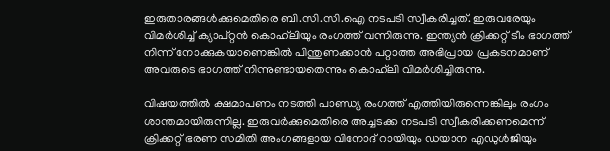ഇരുതാരങ്ങള്‍ക്കുമെതിരെ ബി.സി.സി.ഐ നടപടി സ്വീകരിച്ചത്. ഇരുവരേയും വിമര്‍ശിച്ച് ക്യാപ്റ്റൻ കൊഹ്‍ലിയും രംഗത്ത് വന്നിരുന്നു. ഇന്ത്യന്‍ ക്രിക്കറ്റ് ടീം ഭാഗത്ത് നിന്ന് നോക്കുകയാണെങ്കില്‍ പിന്തുണക്കാന്‍ പറ്റാത്ത അഭിപ്രായ പ്രകടനമാണ് അവരുടെ ഭാഗത്ത് നിന്നുണ്ടായതെന്നും കൊഹ്‍ലി വിമർശിച്ചിരുന്നു.

വിഷയത്തില്‍ ക്ഷമാപണം നടത്തി പാണ്ഡ്യ രംഗത്ത് എത്തിയിരുന്നെങ്കിലും രംഗം ശാന്തമായിരുന്നില്ല. ഇരുവര്‍ക്കുമെതിരെ അച്ചടക്ക നടപടി സ്വീകരിക്കണമെന്ന് ക്രിക്കറ്റ് ഭരണ സമിതി അംഗങ്ങളായ വിനോദ് റായിയും ഡയാന എഡുള്‍ജിയും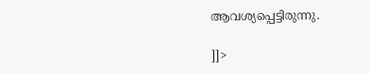ആവശ്യപ്പെട്ടിരുന്നു.

]]>